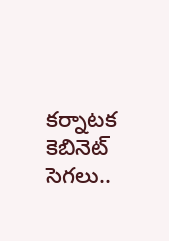కర్నాటక కెబినెట్ సెగలు..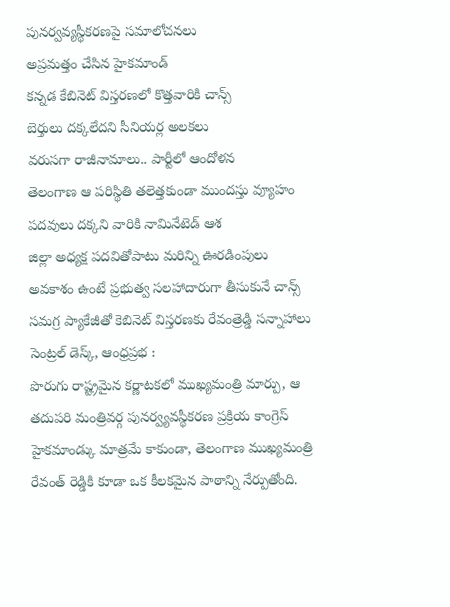పునర్వవ్యస్థీకరణపై సమాలోచనలు
అప్రమత్తం చేసిన హైకమాండ్
కన్నడ కేబినెట్ విస్తరణలో కొత్తవారికి చాన్స్
బెర్తులు దక్కలేదని సీనియర్ల అలకలు
వరుసగా రాజీనామాలు.. పార్టీలో ఆందోళన
తెలంగాణ ఆ పరిస్థితి తలెత్తకుండా ముందస్తు వ్యూహం
పదవులు దక్కని వారికి నామినేటెడ్ ఆశ
జిల్లా అధ్యక్ష పదవితోపాటు మరిన్ని ఊరడింపులు
అవకాశం ఉంటే ప్రభుత్వ సలహాదారుగా తీసుకునే చాన్స్
సమగ్ర ప్యాకేజీతో కెబినెట్ విస్తరణకు రేవంత్రెడ్డి సన్నాహాలు
సెంట్రల్ డెస్క్, ఆంధ్రప్రభ :
పొరుగు రాష్ట్రమైన కర్ణాటకలో ముఖ్యమంత్రి మార్పు, ఆ తదుపరి మంత్రివర్గ పునర్వ్యవస్థీకరణ ప్రక్రియ కాంగ్రెస్ హైకమాండ్కు మాత్రమే కాకుండా, తెలంగాణ ముఖ్యమంత్రి రేవంత్ రెడ్డికి కూడా ఒక కీలకమైన పాఠాన్ని నేర్పుతోంది.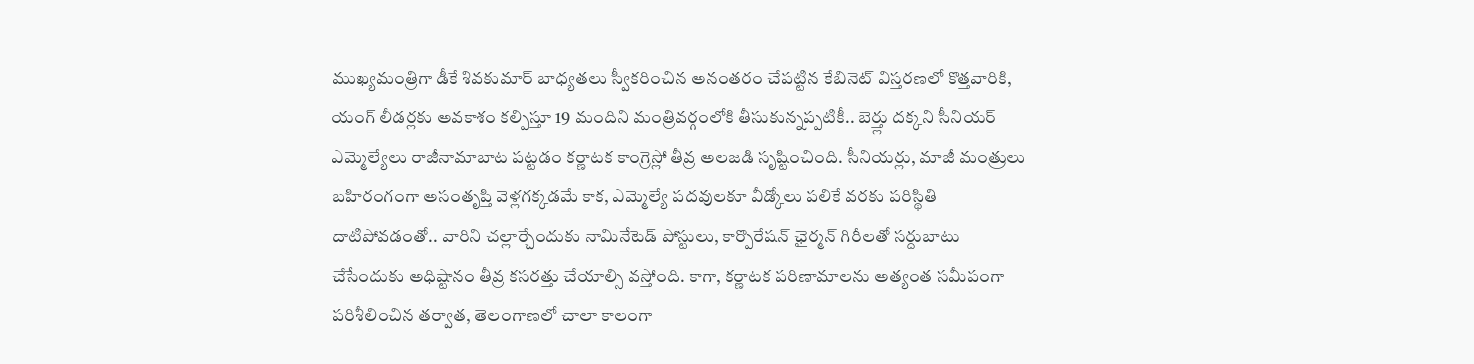ముఖ్యమంత్రిగా డీకే శివకుమార్ బాధ్యతలు స్వీకరించిన అనంతరం చేపట్టిన కేబినెట్ విస్తరణలో కొత్తవారికి, యంగ్ లీడర్లకు అవకాశం కల్పిస్తూ 19 మందిని మంత్రివర్గంలోకి తీసుకున్నప్పటికీ.. బెర్త్లు దక్కని సీనియర్ ఎమ్మెల్యేలు రాజీనామాబాట పట్టడం కర్ణాటక కాంగ్రెస్లో తీవ్ర అలజడి సృష్టించింది. సీనియర్లు, మాజీ మంత్రులు బహిరంగంగా అసంతృప్తి వెళ్లగక్కడమే కాక, ఎమ్మెల్యే పదవులకూ వీడ్కోలు పలికే వరకు పరిస్థితి దాటిపోవడంతో.. వారిని చల్లార్చేందుకు నామినేటెడ్ పోస్టులు, కార్పొరేషన్ ఛైర్మన్ గిరీలతో సర్దుబాటు చేసేందుకు అధిష్టానం తీవ్ర కసరత్తు చేయాల్సి వస్తోంది. కాగా, కర్ణాటక పరిణామాలను అత్యంత సమీపంగా పరిశీలించిన తర్వాత, తెలంగాణలో చాలా కాలంగా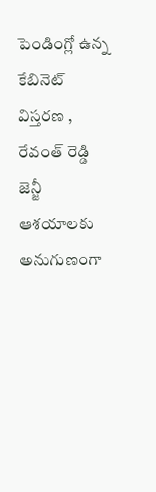పెండింగ్లో ఉన్న కేబినెట్ విస్తరణ , రేవంత్ రెడ్డి జెన్జీ ఆశయాలకు అనుగుణంగా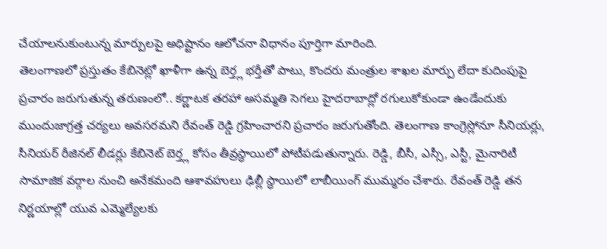చేయాలనుకుంటున్న మార్పులపై అధిష్టానం ఆలోచనా విధానం పూర్తిగా మారింది.
తెలంగాణలో ప్రస్తుతం కేబినెట్లో ఖాళీగా ఉన్న బెర్త్ల భర్తీతో పాటు, కొందరు మంత్రుల శాఖల మార్పు లేదా కుదింపుపై ప్రచారం జరుగుతున్న తరుణంలో.. కర్ణాటక తరహా అసమ్మతి సెగలు హైదరాబాద్లో రగులుకోకుండా ఉండేందుకు ముందుజాగ్రత్త చర్యలు అవసరమని రేవంత్ రెడ్డి గ్రహించారని ప్రచారం జరుగుతోంది. తెలంగాణ కాంగ్రెస్లోనూ సీనియర్లు, సీనియర్ రీజినల్ లీడర్లు కేబినెట్ బెర్త్ల కోసం తీవ్రస్థాయిలో పోటీపడుతున్నారు. రెడ్డి, బీసీ, ఎస్సీ, ఎస్టీ, మైనారిటీ సామాజిక వర్గాల నుంచి అనేకమంది ఆశావహులు ఢిల్లీ స్థాయిలో లాబీయింగ్ ముమ్మరం చేశారు. రేవంత్ రెడ్డి తన నిర్ణయాల్లో యువ ఎమ్మెల్యేలకు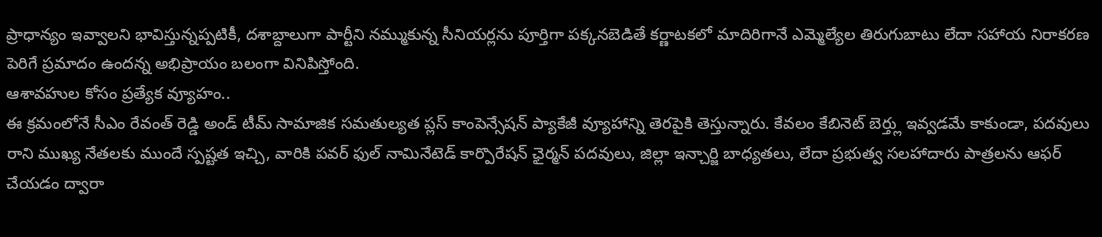ప్రాధాన్యం ఇవ్వాలని భావిస్తున్నప్పటికీ, దశాబ్దాలుగా పార్టీని నమ్ముకున్న సీనియర్లను పూర్తిగా పక్కనబెడితే కర్ణాటకలో మాదిరిగానే ఎమ్మెల్యేల తిరుగుబాటు లేదా సహాయ నిరాకరణ పెరిగే ప్రమాదం ఉందన్న అభిప్రాయం బలంగా వినిపిస్తోంది.
ఆశావహుల కోసం ప్రత్యేక వ్యూహం..
ఈ క్రమంలోనే సీఎం రేవంత్ రెడ్డి అండ్ టీమ్ సామాజిక సమతుల్యత ప్లస్ కాంపెన్సేషన్ ప్యాకేజీ వ్యూహాన్ని తెరపైకి తెస్తున్నారు. కేవలం కేబినెట్ బెర్త్లు ఇవ్వడమే కాకుండా, పదవులు రాని ముఖ్య నేతలకు ముందే స్పష్టత ఇచ్చి, వారికి పవర్ ఫుల్ నామినేటెడ్ కార్పొరేషన్ ఛైర్మన్ పదవులు, జిల్లా ఇన్చార్జి బాధ్యతలు, లేదా ప్రభుత్వ సలహాదారు పాత్రలను ఆఫర్ చేయడం ద్వారా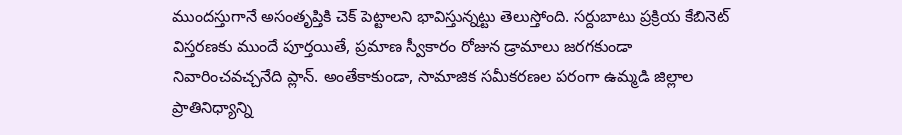ముందస్తుగానే అసంతృప్తికి చెక్ పెట్టాలని భావిస్తున్నట్టు తెలుస్తోంది. సర్దుబాటు ప్రక్రియ కేబినెట్ విస్తరణకు ముందే పూర్తయితే, ప్రమాణ స్వీకారం రోజున డ్రామాలు జరగకుండా నివారించవచ్చనేది ప్లాన్. అంతేకాకుండా, సామాజిక సమీకరణల పరంగా ఉమ్మడి జిల్లాల ప్రాతినిధ్యాన్ని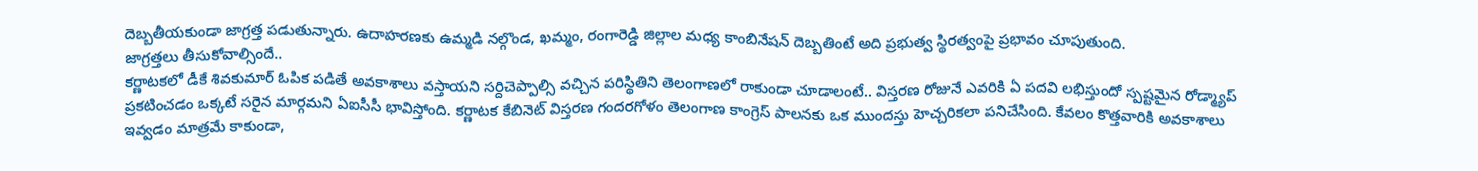దెబ్బతీయకుండా జాగ్రత్త పడుతున్నారు. ఉదాహరణకు ఉమ్మడి నల్గొండ, ఖమ్మం, రంగారెడ్డి జిల్లాల మధ్య కాంబినేషన్ దెబ్బతింటే అది ప్రభుత్వ స్థిరత్వంపై ప్రభావం చూపుతుంది.
జాగ్రత్తలు తీసుకోవాల్సిందే..
కర్ణాటకలో డీకే శివకుమార్ ఓపిక పడితే అవకాశాలు వస్తాయని సర్దిచెప్పాల్సి వచ్చిన పరిస్థితిని తెలంగాణలో రాకుండా చూడాలంటే.. విస్తరణ రోజునే ఎవరికి ఏ పదవి లభిస్తుందో స్పష్టమైన రోడ్మ్యాప్ ప్రకటించడం ఒక్కటే సరైన మార్గమని ఏఐసీసీ భావిస్తోంది. కర్ణాటక కేబినెట్ విస్తరణ గందరగోళం తెలంగాణ కాంగ్రెస్ పాలనకు ఒక ముందస్తు హెచ్చరికలా పనిచేసింది. కేవలం కొత్తవారికి అవకాశాలు ఇవ్వడం మాత్రమే కాకుండా,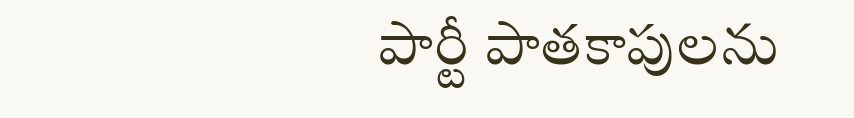పార్టీ పాతకాపులను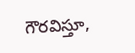గౌరవిస్తూ,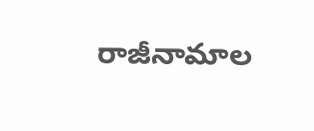రాజీనామాల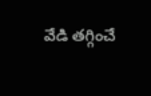వేడి తగ్గించే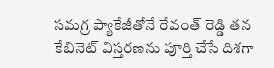సమగ్ర ప్యాకేజీతోనే రేవంత్ రెడ్డి తన కేబినెట్ విస్తరణను పూర్తి చేసే దిశగా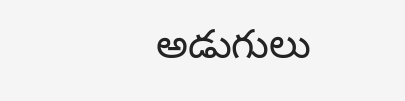అడుగులు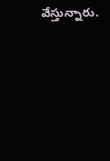వేస్తున్నారు.